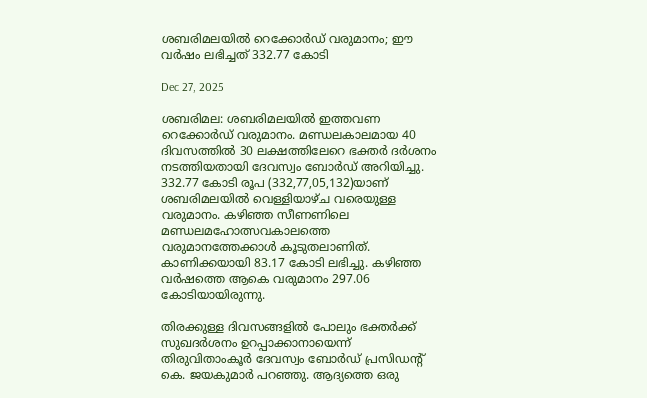ശബരിമലയില്‍ റെക്കോര്‍ഡ് വരുമാനം; ഈ വര്‍ഷം ലഭിച്ചത് 332.77 കോടി

Dec 27, 2025

ശബരിമല: ശബരിമലയില്‍ ഇത്തവണ റെക്കോര്‍ഡ് വരുമാനം. മണ്ഡലകാലമായ 40 ദിവസത്തില്‍ 30 ലക്ഷത്തിലേറെ ഭക്തര്‍ ദര്‍ശനം നടത്തിയതായി ദേവസ്വം ബോര്‍ഡ് അറിയിച്ചു. 332.77 കോടി രൂപ (332,77,05,132)യാണ് ശബരിമലയില്‍ വെള്ളിയാഴ്ച വരെയുള്ള വരുമാനം. കഴിഞ്ഞ സീണണിലെ മണ്ഡലമഹോത്സവകാലത്തെ വരുമാനത്തേക്കാള്‍ കൂടുതലാണിത്. കാണിക്കയായി 83.17 കോടി ലഭിച്ചു. കഴിഞ്ഞ വര്‍ഷത്തെ ആകെ വരുമാനം 297.06 കോടിയായിരുന്നു.

തിരക്കുള്ള ദിവസങ്ങളില്‍ പോലും ഭക്തര്‍ക്ക് സുഖദര്‍ശനം ഉറപ്പാക്കാനായെന്ന് തിരുവിതാംകൂര്‍ ദേവസ്വം ബോര്‍ഡ് പ്രസിഡന്റ് കെ. ജയകുമാര്‍ പറഞ്ഞു. ആദ്യത്തെ ഒരു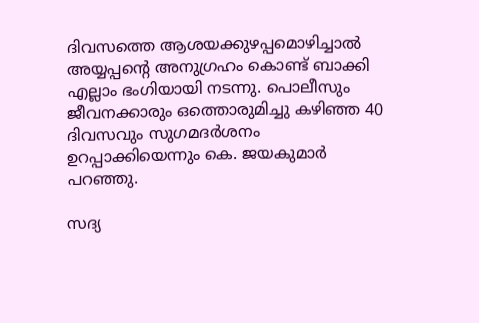ദിവസത്തെ ആശയക്കുഴപ്പമൊഴിച്ചാല്‍ അയ്യപ്പന്റെ അനുഗ്രഹം കൊണ്ട് ബാക്കി എല്ലാം ഭംഗിയായി നടന്നു. പൊലീസും ജീവനക്കാരും ഒത്തൊരുമിച്ചു കഴിഞ്ഞ 40 ദിവസവും സുഗമദര്‍ശനം ഉറപ്പാക്കിയെന്നും കെ. ജയകുമാര്‍ പറഞ്ഞു.

സദ്യ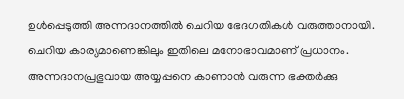ഉള്‍പ്പെടുത്തി അന്നദാനത്തില്‍ ചെറിയ ഭേദഗതികള്‍ വരുത്താനായി. ചെറിയ കാര്യമാണെങ്കിലും ഇതിലെ മനോഭാവമാണ് പ്രധാനം. അന്നദാനപ്രഭുവായ അയ്യപ്പനെ കാണാന്‍ വരുന്ന ഭക്തര്‍ക്കു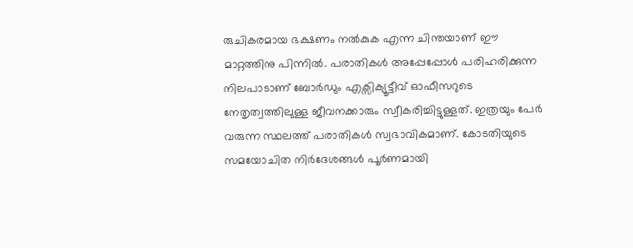രുചികരമായ ഭക്ഷണം നല്‍കുക എന്ന ചിന്തയാണ് ഈ മാറ്റത്തിനു പിന്നില്‍. പരാതികള്‍ അപ്പേപ്പോള്‍ പരിഹരിക്കുന്ന നിലപാടാണ് ബോര്‍ഡും എക്സിക്യൂട്ടീവ് ഓഫീസറുടെ നേതൃത്വത്തിലുള്ള ജീവനക്കാരും സ്വീകരിച്ചിട്ടുള്ളത്. ഇത്രയും പേര്‍ വരുന്ന സ്ഥലത്ത് പരാതികള്‍ സ്വഭാവികമാണ്. കോടതിയുടെ സമയോചിത നിര്‍ദേശങ്ങള്‍ പൂര്‍ണമായി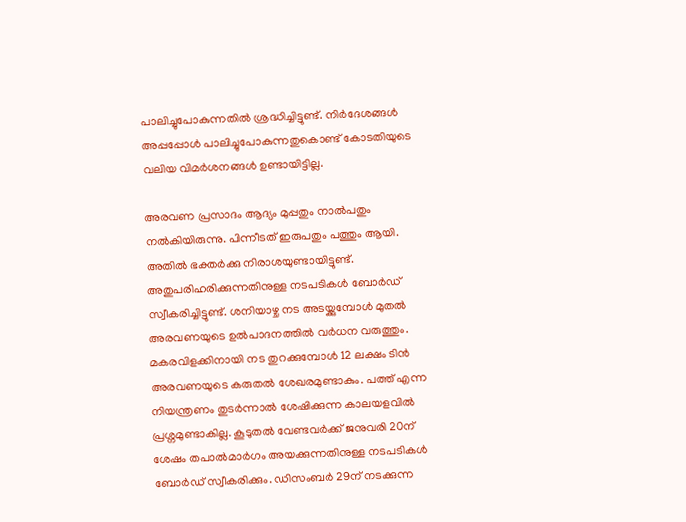പാലിച്ചുപോകുന്നതില്‍ ശ്രദ്ധിച്ചിട്ടുണ്ട്. നിര്‍ദേശങ്ങള്‍ അപ്പപ്പോള്‍ പാലിച്ചുപോകുന്നതുകൊണ്ട് കോടതിയുടെ വലിയ വിമര്‍ശനങ്ങള്‍ ഉണ്ടായിട്ടില്ല.

അരവണ പ്രസാദം ആദ്യം മുപ്പതും നാല്‍പതും നല്‍കിയിരുന്നു. പിന്നീടത് ഇരുപതും പത്തും ആയി. അതില്‍ ഭക്തര്‍ക്കു നിരാശയുണ്ടായിട്ടുണ്ട്. അതുപരിഹരിക്കുന്നതിനുള്ള നടപടികള്‍ ബോര്‍ഡ് സ്വീകരിച്ചിട്ടുണ്ട്. ശനിയാഴ്ച നട അടയ്ക്കുമ്പോള്‍ മുതല്‍ അരവണയുടെ ഉല്‍പാദനത്തില്‍ വര്‍ധന വരുത്തും. മകരവിളക്കിനായി നട തുറക്കുമ്പോള്‍ 12 ലക്ഷം ടിന്‍ അരവണയുടെ കരുതല്‍ ശേഖരമുണ്ടാകും. പത്ത് എന്ന നിയന്ത്രണം തുടര്‍ന്നാല്‍ ശേഷിക്കുന്ന കാലയളവില്‍ പ്രശ്നമുണ്ടാകില്ല. കൂടുതല്‍ വേണ്ടവര്‍ക്ക് ജനുവരി 20ന് ശേഷം തപാല്‍മാര്‍ഗം അയക്കുന്നതിനുള്ള നടപടികള്‍ ബോര്‍ഡ് സ്വീകരിക്കും. ഡിസംബര്‍ 29ന് നടക്കുന്ന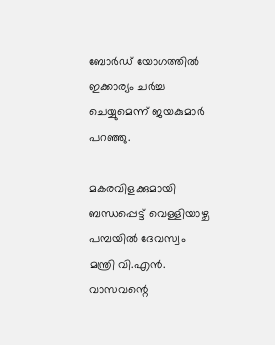ബോര്‍ഡ് യോഗത്തില്‍ ഇക്കാര്യം ചര്‍ച്ച ചെയ്യുമെന്ന് ജയകുമാര്‍ പറഞ്ഞു.

മകരവിളക്കുമായി ബന്ധപ്പെട്ട് വെള്ളിയാഴ്ച പമ്പയില്‍ ദേവസ്വം മന്ത്രി വി.എന്‍. വാസവന്റെ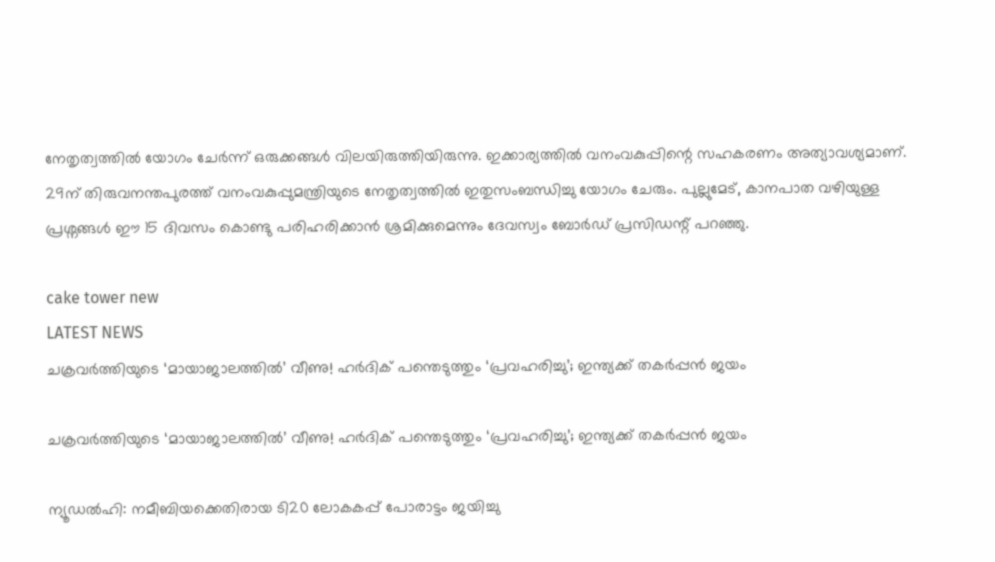നേതൃത്വത്തില്‍ യോഗം ചേര്‍ന്ന് ഒരുക്കങ്ങള്‍ വിലയിരുത്തിയിരുന്നു. ഇക്കാര്യത്തില്‍ വനംവകുപ്പിന്റെ സഹകരണം അത്യാവശ്യമാണ്. 29ന് തിരുവനന്തപുരത്ത് വനംവകുപ്പുമന്ത്രിയുടെ നേതൃത്വത്തില്‍ ഇതുസംബന്ധിച്ചു യോഗം ചേരും. പുല്ലുമേട്, കാനപാത വഴിയുള്ള പ്രശ്നങ്ങള്‍ ഈ 15 ദിവസം കൊണ്ടു പരിഹരിക്കാന്‍ ശ്രമിക്കുമെന്നും ദേവസ്വം ബോര്‍ഡ് പ്രസിഡന്റ് പറഞ്ഞു.

cake tower new
LATEST NEWS
ചക്രവര്‍ത്തിയുടെ ‘മായാജാലത്തില്‍’ വീണു! ഹര്‍ദിക് പന്തെടുത്തും ‘പ്രവഹരിച്ചു’; ഇന്ത്യക്ക് തകര്‍പ്പന്‍ ജയം

ചക്രവര്‍ത്തിയുടെ ‘മായാജാലത്തില്‍’ വീണു! ഹര്‍ദിക് പന്തെടുത്തും ‘പ്രവഹരിച്ചു’; ഇന്ത്യക്ക് തകര്‍പ്പന്‍ ജയം

ന്യൂഡല്‍ഹി: നമീബിയക്കെതിരായ ടി20 ലോകകപ്പ് പോരാട്ടം ജയിച്ചു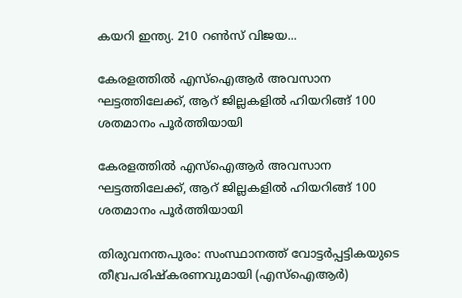കയറി ഇന്ത്യ. 210 റണ്‍സ് വിജയ...

കേരളത്തില്‍ എസ്‌ഐആര്‍ അവസാന ഘട്ടത്തിലേക്ക്, ആറ് ജില്ലകളില്‍ ഹിയറിങ്ങ് 100 ശതമാനം പൂര്‍ത്തിയായി

കേരളത്തില്‍ എസ്‌ഐആര്‍ അവസാന ഘട്ടത്തിലേക്ക്, ആറ് ജില്ലകളില്‍ ഹിയറിങ്ങ് 100 ശതമാനം പൂര്‍ത്തിയായി

തിരുവനന്തപുരം: സംസ്ഥാനത്ത് വോട്ടര്‍പ്പട്ടികയുടെ തീവ്രപരിഷ്‌കരണവുമായി (എസ്ഐആർ)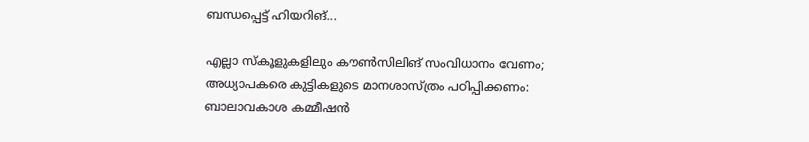ബന്ധപ്പെട്ട് ഹിയറിങ്...

എല്ലാ സ്‌കൂളുകളിലും കൗണ്‍സിലിങ് സംവിധാനം വേണം; അധ്യാപകരെ കുട്ടികളുടെ മാനശാസ്ത്രം പഠിപ്പിക്കണം: ബാലാവകാശ കമ്മീഷന്‍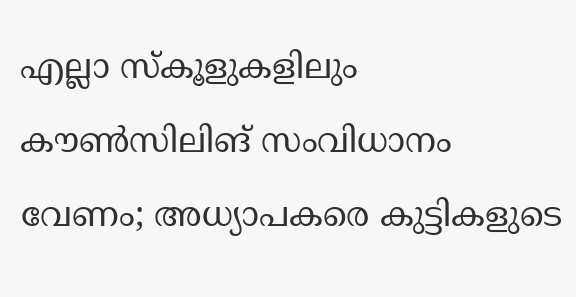എല്ലാ സ്‌കൂളുകളിലും കൗണ്‍സിലിങ് സംവിധാനം വേണം; അധ്യാപകരെ കുട്ടികളുടെ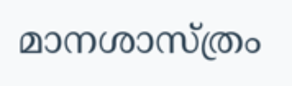മാനശാസ്ത്രം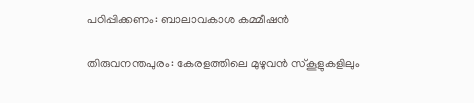പഠിപ്പിക്കണം: ബാലാവകാശ കമ്മീഷന്‍

തിരുവനന്തപുരം: കേരളത്തിലെ മുഴുവന്‍ സ്‌കൂളുകളിലും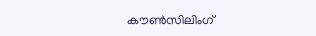കൗണ്‍സിലിംഗ്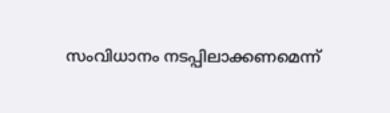സംവിധാനം നടപ്പിലാക്കണമെന്ന്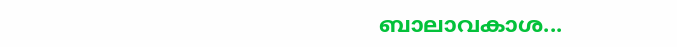ബാലാവകാശ...